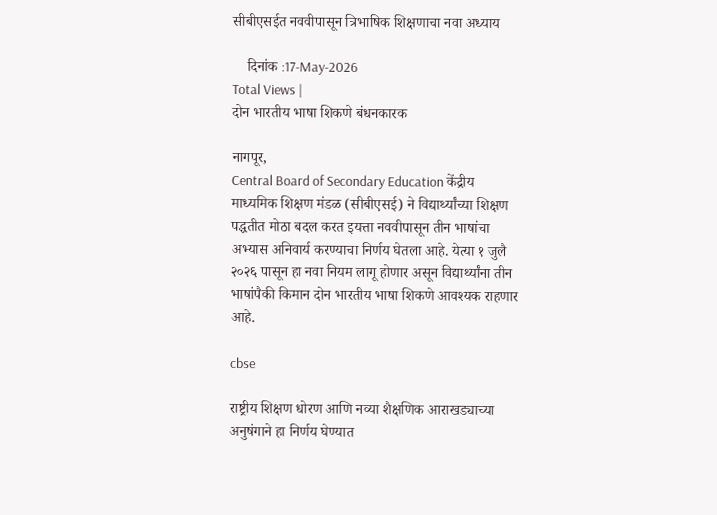सीबीएसईत नववीपासून त्रिभाषिक शिक्षणाचा नवा अध्याय

    दिनांक :17-May-2026
Total Views |
दोन भारतीय भाषा शिकणे बंधनकारक

नागपूर,
Central Board of Secondary Education केंद्रीय माध्यमिक शिक्षण मंडळ (सीबीएसई) ने विद्यार्थ्यांच्या शिक्षण पद्धतीत मोठा बदल करत इयत्ता नववीपासून तीन भाषांचा अभ्यास अनिवार्य करण्याचा निर्णय घेतला आहे. येत्या १ जुलै २०२६ पासून हा नवा नियम लागू होणार असून विद्यार्थ्यांना तीन भाषांपैकी किमान दोन भारतीय भाषा शिकणे आवश्यक राहणार आहे.

cbse

राष्ट्रीय शिक्षण धोरण आणि नव्या शैक्षणिक आराखड्याच्या अनुषंगाने हा निर्णय घेण्यात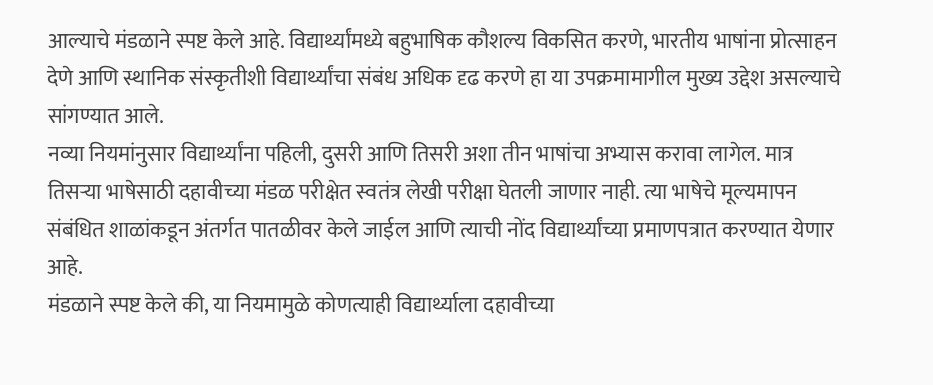आल्याचे मंडळाने स्पष्ट केले आहे. विद्यार्थ्यांमध्ये बहुभाषिक कौशल्य विकसित करणे, भारतीय भाषांना प्रोत्साहन देणे आणि स्थानिक संस्कृतीशी विद्यार्थ्यांचा संबंध अधिक दृढ करणे हा या उपक्रमामागील मुख्य उद्देश असल्याचे सांगण्यात आले.
नव्या नियमांनुसार विद्यार्थ्यांना पहिली, दुसरी आणि तिसरी अशा तीन भाषांचा अभ्यास करावा लागेल. मात्र तिसऱ्या भाषेसाठी दहावीच्या मंडळ परीक्षेत स्वतंत्र लेखी परीक्षा घेतली जाणार नाही. त्या भाषेचे मूल्यमापन संबंधित शाळांकडून अंतर्गत पातळीवर केले जाईल आणि त्याची नोंद विद्यार्थ्यांच्या प्रमाणपत्रात करण्यात येणार आहे.
मंडळाने स्पष्ट केले की, या नियमामुळे कोणत्याही विद्यार्थ्याला दहावीच्या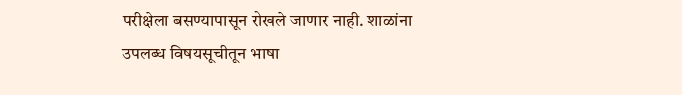परीक्षेला बसण्यापासून रोखले जाणार नाही. शाळांना उपलब्ध विषयसूचीतून भाषा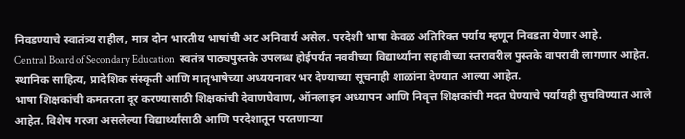निवडण्याचे स्वातंत्र्य राहील, मात्र दोन भारतीय भाषांची अट अनिवार्य असेल. परदेशी भाषा केवळ अतिरिक्त पर्याय म्हणून निवडता येणार आहे.
Central Board of Secondary Education  स्वतंत्र पाठ्यपुस्तके उपलब्ध होईपर्यंत नववीच्या विद्यार्थ्यांना सहावीच्या स्तरावरील पुस्तके वापरावी लागणार आहेत. स्थानिक साहित्य, प्रादेशिक संस्कृती आणि मातृभाषेच्या अध्ययनावर भर देण्याच्या सूचनाही शाळांना देण्यात आल्या आहेत.
भाषा शिक्षकांची कमतरता दूर करण्यासाठी शिक्षकांची देवाणघेवाण, ऑनलाइन अध्यापन आणि निवृत्त शिक्षकांची मदत घेण्याचे पर्यायही सुचविण्यात आले आहेत. विशेष गरजा असलेल्या विद्यार्थ्यांसाठी आणि परदेशातून परतणाऱ्या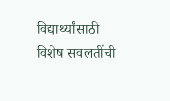विद्यार्थ्यांसाठी विशेष सवलतींची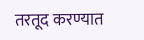तरतूद करण्यात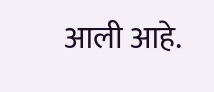आली आहे.